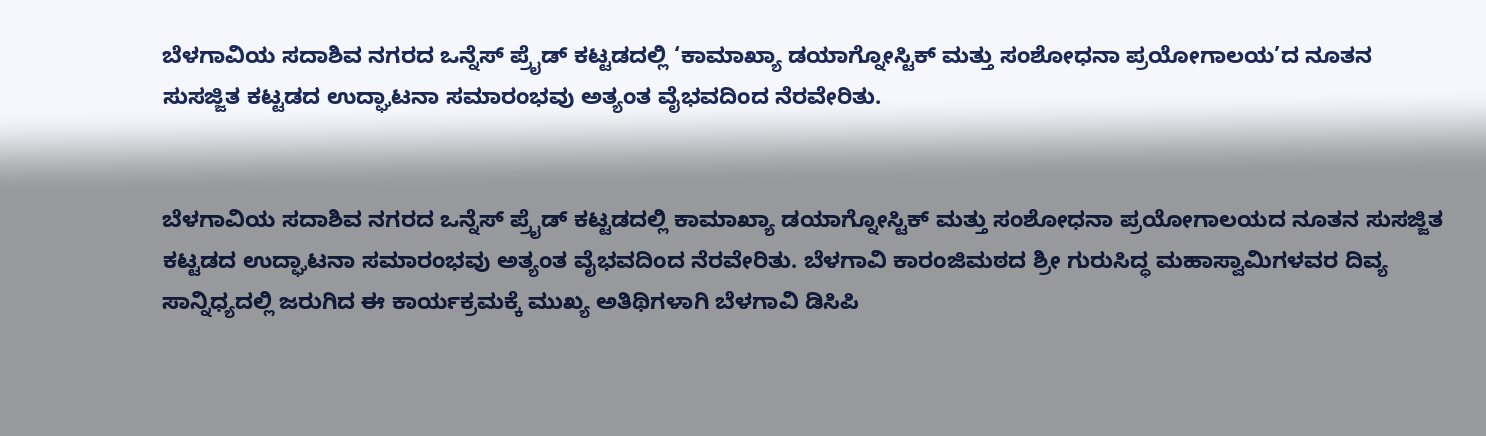ಬೆಳಗಾವಿಯ ಸದಾಶಿವ ನಗರದ ಒನ್ನೆಸ್ ಪ್ರೈಡ್ ಕಟ್ಟಡದಲ್ಲಿ ‘ಕಾಮಾಖ್ಯಾ ಡಯಾಗ್ನೋಸ್ಟಿಕ್ ಮತ್ತು ಸಂಶೋಧನಾ ಪ್ರಯೋಗಾಲಯ’ದ ನೂತನ ಸುಸಜ್ಜಿತ ಕಟ್ಟಡದ ಉದ್ಘಾಟನಾ ಸಮಾರಂಭವು ಅತ್ಯಂತ ವೈಭವದಿಂದ ನೆರವೇರಿತು.


ಬೆಳಗಾವಿಯ ಸದಾಶಿವ ನಗರದ ಒನ್ನೆಸ್ ಪ್ರೈಡ್ ಕಟ್ಟಡದಲ್ಲಿ ಕಾಮಾಖ್ಯಾ ಡಯಾಗ್ನೋಸ್ಟಿಕ್ ಮತ್ತು ಸಂಶೋಧನಾ ಪ್ರಯೋಗಾಲಯದ ನೂತನ ಸುಸಜ್ಜಿತ ಕಟ್ಟಡದ ಉದ್ಘಾಟನಾ ಸಮಾರಂಭವು ಅತ್ಯಂತ ವೈಭವದಿಂದ ನೆರವೇರಿತು. ಬೆಳಗಾವಿ ಕಾರಂಜಿಮಠದ ಶ್ರೀ ಗುರುಸಿದ್ಧ ಮಹಾಸ್ವಾಮಿಗಳವರ ದಿವ್ಯ ಸಾನ್ನಿಧ್ಯದಲ್ಲಿ ಜರುಗಿದ ಈ ಕಾರ್ಯಕ್ರಮಕ್ಕೆ ಮುಖ್ಯ ಅತಿಥಿಗಳಾಗಿ ಬೆಳಗಾವಿ ಡಿಸಿಪಿ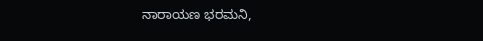ನಾರಾಯಣ ಭರಮನಿ,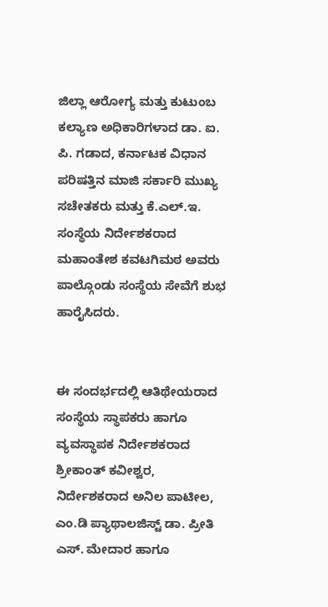ಜಿಲ್ಲಾ ಆರೋಗ್ಯ ಮತ್ತು ಕುಟುಂಬ ಕಲ್ಯಾಣ ಅಧಿಕಾರಿಗಳಾದ ಡಾ. ಐ. ಪಿ. ಗಡಾದ, ಕರ್ನಾಟಕ ವಿಧಾನ ಪರಿಷತ್ತಿನ ಮಾಜಿ ಸರ್ಕಾರಿ ಮುಖ್ಯ ಸಚೇತಕರು ಮತ್ತು ಕೆ.ಎಲ್.ಇ. ಸಂಸ್ಥೆಯ ನಿರ್ದೇಶಕರಾದ ಮಹಾಂತೇಶ ಕವಟಗಿಮಠ ಅವರು ಪಾಲ್ಗೊಂಡು ಸಂಸ್ಥೆಯ ಸೇವೆಗೆ ಶುಭ ಹಾರೈಸಿದರು.


ಈ ಸಂದರ್ಭದಲ್ಲಿ ಆತಿಥೇಯರಾದ ಸಂಸ್ಥೆಯ ಸ್ಥಾಪಕರು ಹಾಗೂ ವ್ಯವಸ್ಥಾಪಕ ನಿರ್ದೇಶಕರಾದ ಶ್ರೀಕಾಂತ್ ಕವೀಶ್ವರ, ನಿರ್ದೇಶಕರಾದ ಅನಿಲ ಪಾಟೀಲ, ಎಂ.ಡಿ ಪ್ಯಾಥಾಲಜಿಸ್ಟ್ ಡಾ. ಪ್ರೀತಿ ಎಸ್. ಮೇದಾರ ಹಾಗೂ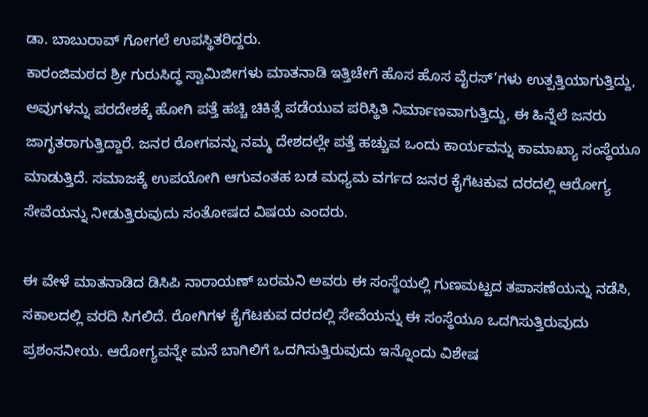ಡಾ. ಬಾಬುರಾವ್ ಗೋಗಲೆ ಉಪಸ್ಥಿತರಿದ್ದರು.
ಕಾರಂಜಿಮಠದ ಶ್ರೀ ಗುರುಸಿದ್ಧ ಸ್ವಾಮಿಜೀಗಳು ಮಾತನಾಡಿ ಇತ್ತಿಚೇಗೆ ಹೊಸ ಹೊಸ ವೈರಸ್’ಗಳು ಉತ್ಪತ್ತಿಯಾಗುತ್ತಿದ್ದು, ಅವುಗಳನ್ನು ಪರದೇಶಕ್ಕೆ ಹೋಗಿ ಪತ್ತೆ ಹಚ್ಚಿ ಚಿಕಿತ್ಸೆ ಪಡೆಯುವ ಪರಿಸ್ಥಿತಿ ನಿರ್ಮಾಣವಾಗುತ್ತಿದ್ದು, ಈ ಹಿನ್ನೆಲೆ ಜನರು ಜಾಗೃತರಾಗುತ್ತಿದ್ದಾರೆ. ಜನರ ರೋಗವನ್ನು ನಮ್ಮ ದೇಶದಲ್ಲೇ ಪತ್ತೆ ಹಚ್ಚುವ ಒಂದು ಕಾರ್ಯವನ್ನು ಕಾಮಾಖ್ಯಾ ಸಂಸ್ಥೆಯೂ ಮಾಡುತ್ತಿದೆ. ಸಮಾಜಕ್ಕೆ ಉಪಯೋಗಿ ಆಗುವಂತಹ ಬಡ ಮಧ್ಯಮ ವರ್ಗದ ಜನರ ಕೈಗೆಟಕುವ ದರದಲ್ಲಿ ಆರೋಗ್ಯ ಸೇವೆಯನ್ನು ನೀಡುತ್ತಿರುವುದು ಸಂತೋಷದ ವಿಷಯ ಎಂದರು.

ಈ ವೇಳೆ ಮಾತನಾಡಿದ ಡಿಸಿಪಿ ನಾರಾಯಣ್ ಬರಮನಿ ಅವರು ಈ ಸಂಸ್ಥೆಯಲ್ಲಿ ಗುಣಮಟ್ಟದ ತಪಾಸಣೆಯನ್ನು ನಡೆಸಿ, ಸಕಾಲದಲ್ಲಿ ವರದಿ ಸಿಗಲಿದೆ. ರೋಗಿಗಳ ಕೈಗೆಟಕುವ ದರದಲ್ಲಿ ಸೇವೆಯನ್ನು ಈ ಸಂಸ್ಥೆಯೂ ಒದಗಿಸುತ್ತಿರುವುದು ಪ್ರಶಂಸನೀಯ. ಆರೋಗ್ಯವನ್ನೇ ಮನೆ ಬಾಗಿಲಿಗೆ ಒದಗಿಸುತ್ತಿರುವುದು ಇನ್ನೊಂದು ವಿಶೇಷ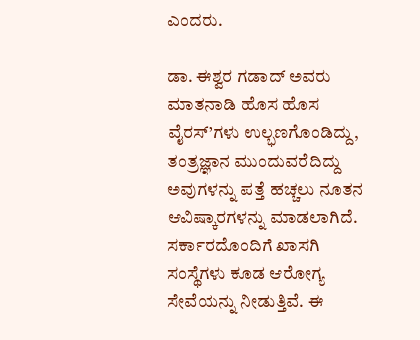ಎಂದರು.

ಡಾ. ಈಶ್ವರ ಗಡಾದ್ ಅವರು ಮಾತನಾಡಿ ಹೊಸ ಹೊಸ ವೈರಸ್’ಗಳು ಉಲ್ಭಣಗೊಂಡಿದ್ದು, ತಂತ್ರಜ್ಞಾನ ಮುಂದುವರೆದಿದ್ದು ಅವುಗಳನ್ನು ಪತ್ತೆ ಹಚ್ಚಲು ನೂತನ ಆವಿಷ್ಕಾರಗಳನ್ನು ಮಾಡಲಾಗಿದೆ. ಸರ್ಕಾರದೊಂದಿಗೆ ಖಾಸಗಿ ಸಂಸ್ಥೆಗಳು ಕೂಡ ಆರೋಗ್ಯ ಸೇವೆಯನ್ನು ನೀಡುತ್ತಿವೆ. ಈ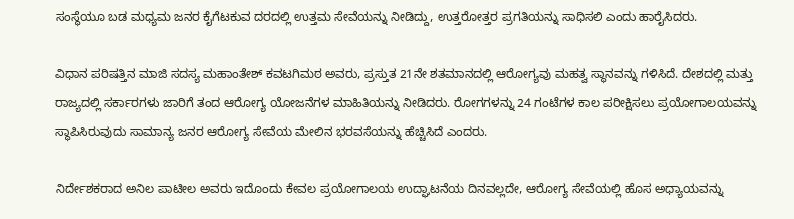ಸಂಸ್ಥೆಯೂ ಬಡ ಮಧ್ಯಮ ಜನರ ಕೈಗೆಟಕುವ ದರದಲ್ಲಿ ಉತ್ತಮ ಸೇವೆಯನ್ನು ನೀಡಿದ್ದು, ಉತ್ತರೋತ್ತರ ಪ್ರಗತಿಯನ್ನು ಸಾಧಿಸಲಿ ಎಂದು ಹಾರೈಸಿದರು.

ವಿಧಾನ ಪರಿಷತ್ತಿನ ಮಾಜಿ ಸದಸ್ಯ ಮಹಾಂತೇಶ್ ಕವಟಗಿಮಠ ಅವರು, ಪ್ರಸ್ತುತ 21ನೇ ಶತಮಾನದಲ್ಲಿ ಆರೋಗ್ಯವು ಮಹತ್ವ ಸ್ಥಾನವನ್ನು ಗಳಿಸಿದೆ. ದೇಶದಲ್ಲಿ ಮತ್ತು ರಾಜ್ಯದಲ್ಲಿ ಸರ್ಕಾರಗಳು ಜಾರಿಗೆ ತಂದ ಆರೋಗ್ಯ ಯೋಜನೆಗಳ ಮಾಹಿತಿಯನ್ನು ನೀಡಿದರು. ರೋಗಗಳನ್ನು 24 ಗಂಟೆಗಳ ಕಾಲ ಪರೀಕ್ಷಿಸಲು ಪ್ರಯೋಗಾಲಯವನ್ನು ಸ್ಥಾಪಿಸಿರುವುದು ಸಾಮಾನ್ಯ ಜನರ ಆರೋಗ್ಯ ಸೇವೆಯ ಮೇಲಿನ ಭರವಸೆಯನ್ನು ಹೆಚ್ಚಿಸಿದೆ ಎಂದರು.

ನಿರ್ದೇಶಕರಾದ ಅನಿಲ ಪಾಟೀಲ ಅವರು ಇದೊಂದು ಕೇವಲ ಪ್ರಯೋಗಾಲಯ ಉದ್ಘಾಟನೆಯ ದಿನವಲ್ಲದೇ, ಆರೋಗ್ಯ ಸೇವೆಯಲ್ಲಿ ಹೊಸ ಅಧ್ಯಾಯವನ್ನು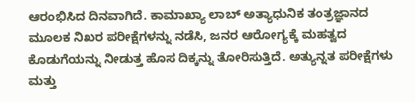ಆರಂಭಿಸಿದ ದಿನವಾಗಿದೆ. ಕಾಮಾಖ್ಯಾ ಲಾಬ್ ಅತ್ಯಾಧುನಿಕ ತಂತ್ರಜ್ಞಾನದ ಮೂಲಕ ನಿಖರ ಪರೀಕ್ಷೆಗಳನ್ನು ನಡೆಸಿ, ಜನರ ಆರೋಗ್ಯಕ್ಕೆ ಮಹತ್ವದ ಕೊಡುಗೆಯನ್ನು ನೀಡುತ್ತ ಹೊಸ ದಿಕ್ಕನ್ನು ತೋರಿಸುತ್ತಿದೆ. ಅತ್ಯುನ್ನತ ಪರೀಕ್ಷೆಗಳು ಮತ್ತು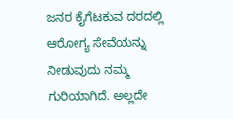ಜನರ ಕೈಗೆಟಕುವ ದರದಲ್ಲಿ ಆರೋಗ್ಯ ಸೇವೆಯನ್ನು ನೀಡುವುದು ನಮ್ಮ ಗುರಿಯಾಗಿದೆ. ಅಲ್ಲದೇ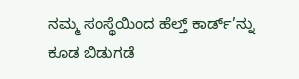ನಮ್ಮ ಸಂಸ್ಥೆಯಿಂದ ಹೆಲ್ತ್ ಕಾರ್ಡ್’ನ್ನು ಕೂಡ ಬಿಡುಗಡೆ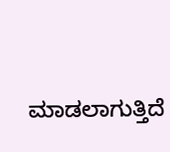ಮಾಡಲಾಗುತ್ತಿದೆ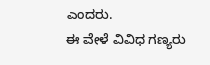ಎಂದರು.
ಈ ವೇಳೆ ವಿವಿಧ ಗಣ್ಯರು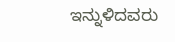ಇನ್ನುಳಿದವರು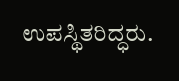ಉಪಸ್ಥಿತರಿದ್ಧರು.